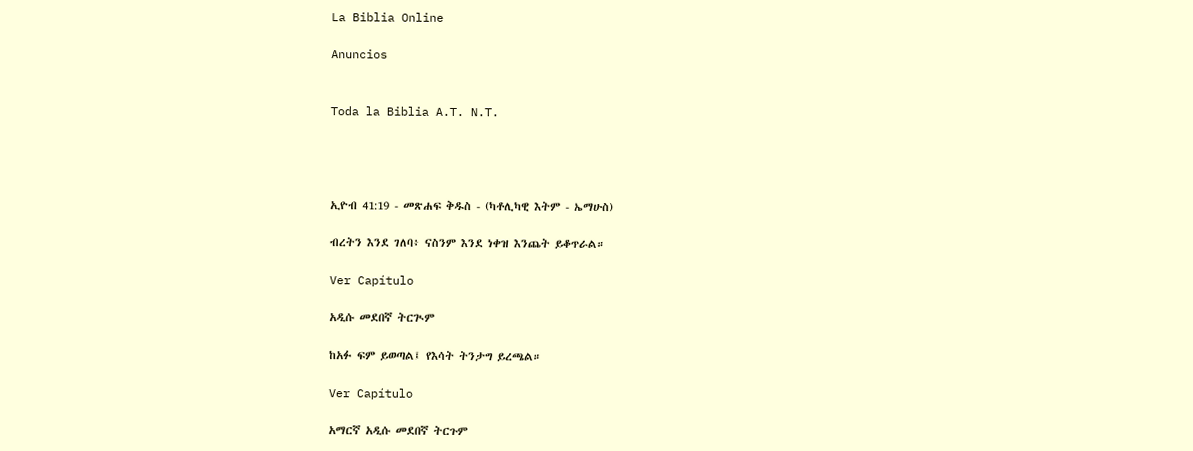La Biblia Online

Anuncios


Toda la Biblia A.T. N.T.




ኢዮብ 41:19 - መጽሐፍ ቅዱስ - (ካቶሊካዊ እትም - ኤማሁስ)

ብረትን እንደ ገለባ፥ ናስንም እንደ ነቀዝ እንጨት ይቆጥራል።

Ver Capítulo

አዲሱ መደበኛ ትርጒም

ከአፉ ፍም ይወጣል፤ የእሳት ትንታግ ይረጫል።

Ver Capítulo

አማርኛ አዲሱ መደበኛ ትርጉም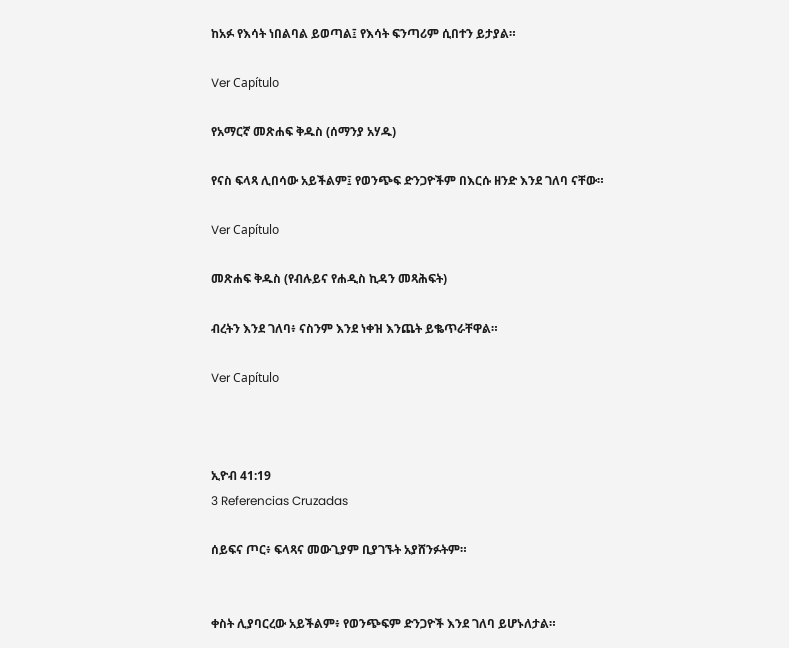ከአፉ የእሳት ነበልባል ይወጣል፤ የእሳት ፍንጣሪም ሲበተን ይታያል።

Ver Capítulo

የአማርኛ መጽሐፍ ቅዱስ (ሰማንያ አሃዱ)

የናስ ፍላጻ ሊበሳው አይችልም፤ የወንጭፍ ድንጋዮችም በእርሱ ዘንድ እንደ ገለባ ናቸው።

Ver Capítulo

መጽሐፍ ቅዱስ (የብሉይና የሐዲስ ኪዳን መጻሕፍት)

ብረትን እንደ ገለባ፥ ናስንም እንደ ነቀዝ እንጨት ይቈጥራቸዋል።

Ver Capítulo



ኢዮብ 41:19
3 Referencias Cruzadas

ሰይፍና ጦር፥ ፍላጻና መውጊያም ቢያገኙት አያሸንፉትም።


ቀስት ሊያባርረው አይችልም፥ የወንጭፍም ድንጋዮች እንደ ገለባ ይሆኑለታል።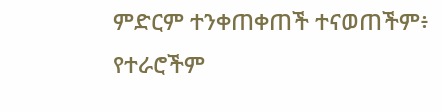ምድርም ተንቀጠቀጠች ተናወጠችም፥ የተራሮችም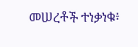መሠረቶች ተነቃነቁ፥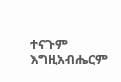ተናጉም እግዚአብሔርም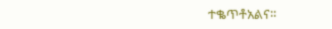ተቈጥቶአልና።